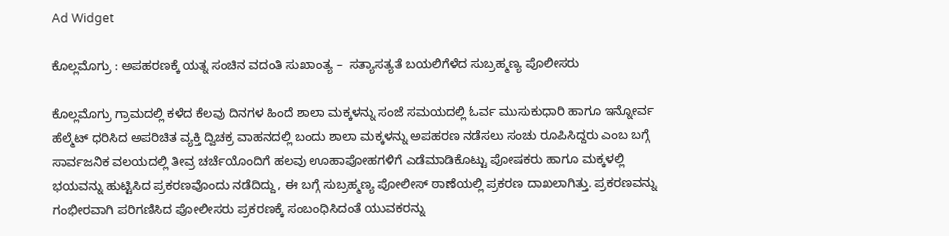Ad Widget

ಕೊಲ್ಲಮೊಗ್ರು : ಅಪಹರಣಕ್ಕೆ ಯತ್ನ ಸಂಚಿನ ವದಂತಿ ಸುಖಾಂತ್ಯ –  ಸತ್ಯಾಸತ್ಯತೆ ಬಯಲಿಗೆಳೆದ ಸುಬ್ರಹ್ಮಣ್ಯ ಪೊಲೀಸರು

ಕೊಲ್ಲಮೊಗ್ರು ಗ್ರಾಮದಲ್ಲಿ ಕಳೆದ ಕೆಲವು ದಿನಗಳ ಹಿಂದೆ ಶಾಲಾ ಮಕ್ಕಳನ್ನು ಸಂಜೆ ಸಮಯದಲ್ಲಿ ಓರ್ವ ಮುಸುಕುಧಾರಿ ಹಾಗೂ ಇನ್ನೋರ್ವ ಹೆಲ್ಮೆಟ್ ಧರಿಸಿದ ಅಪರಿಚಿತ ವ್ಯಕ್ತಿ ದ್ವಿಚಕ್ರ ವಾಹನದಲ್ಲಿ ಬಂದು ಶಾಲಾ ಮಕ್ಕಳನ್ನು ಅಪಹರಣ ನಡೆಸಲು ಸಂಚು ರೂಪಿಸಿದ್ದರು ಎಂಬ ಬಗ್ಗೆ ಸಾರ್ವಜನಿಕ ವಲಯದಲ್ಲಿ ತೀವ್ರ ಚರ್ಚೆಯೊಂದಿಗೆ ಹಲವು ಊಹಾಪೋಹಗಳಿಗೆ ಎಡೆಮಾಡಿಕೊಟ್ಟು ಪೋಷಕರು ಹಾಗೂ ಮಕ್ಕಳಲ್ಲಿ ಭಯವನ್ನು ಹುಟ್ಟಿಸಿದ ಪ್ರಕರಣವೊಂದು ನಡೆದಿದ್ದು, ಈ ಬಗ್ಗೆ ಸುಬ್ರಹ್ಮಣ್ಯ ಪೋಲೀಸ್ ಠಾಣೆಯಲ್ಲಿ ಪ್ರಕರಣ ದಾಖಲಾಗಿತ್ತು. ಪ್ರಕರಣವನ್ನು ಗಂಭೀರವಾಗಿ ಪರಿಗಣಿಸಿದ ಪೋಲೀಸರು ಪ್ರಕರಣಕ್ಕೆ ಸಂಬಂಧಿಸಿದಂತೆ ಯುವಕರನ್ನು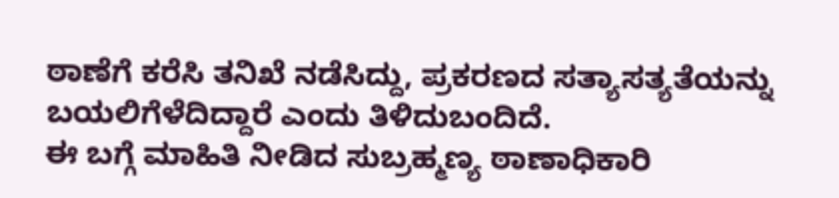ಠಾಣೆಗೆ ಕರೆಸಿ ತನಿಖೆ ನಡೆಸಿದ್ದು, ಪ್ರಕರಣದ ಸತ್ಯಾಸತ್ಯತೆಯನ್ನು ಬಯಲಿಗೆಳೆದಿದ್ದಾರೆ ಎಂದು ತಿಳಿದುಬಂದಿದೆ.
ಈ ಬಗ್ಗೆ ಮಾಹಿತಿ ನೀಡಿದ ಸುಬ್ರಹ್ಮಣ್ಯ ಠಾಣಾಧಿಕಾರಿ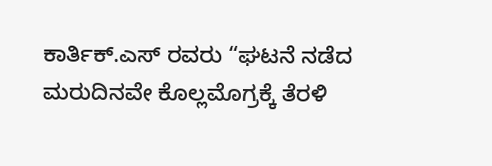ಕಾರ್ತಿಕ್.ಎಸ್ ರವರು “ಘಟನೆ ನಡೆದ ಮರುದಿನವೇ ಕೊಲ್ಲಮೊಗ್ರಕ್ಕೆ ತೆರಳಿ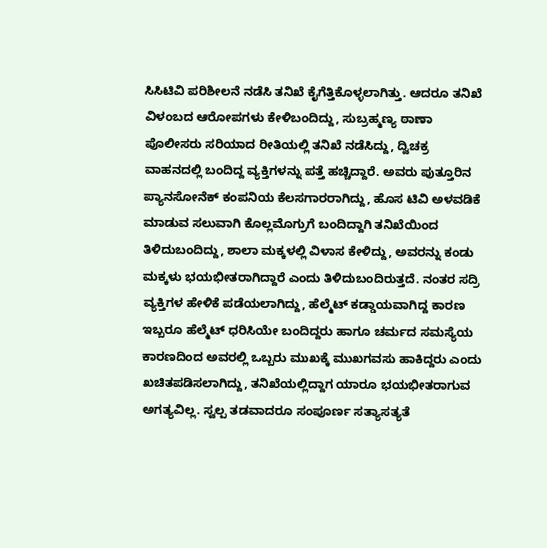ಸಿಸಿಟಿವಿ ಪರಿಶೀಲನೆ ನಡೆಸಿ ತನಿಖೆ ಕೈಗೆತ್ತಿಕೊಳ್ಳಲಾಗಿತ್ತು. ಆದರೂ ತನಿಖೆ ವಿಳಂಬದ ಆರೋಪಗಳು ಕೇಳಿಬಂದಿದ್ದು, ಸುಬ್ರಹ್ಮಣ್ಯ ಠಾಣಾ ಪೊಲೀಸರು ಸರಿಯಾದ ರೀತಿಯಲ್ಲಿ ತನಿಖೆ ನಡೆಸಿದ್ದು, ದ್ವಿಚಕ್ರ ವಾಹನದಲ್ಲಿ ಬಂದಿದ್ದ ವ್ಯಕ್ತಿಗಳನ್ನು ಪತ್ತೆ ಹಚ್ಚಿದ್ದಾರೆ. ಅವರು ಪುತ್ತೂರಿನ ಪ್ಯಾನಸೋನೆಕ್ ಕಂಪನಿಯ ಕೆಲಸಗಾರರಾಗಿದ್ದು, ಹೊಸ ಟಿವಿ ಅಳವಡಿಕೆ ಮಾಡುವ ಸಲುವಾಗಿ ಕೊಲ್ಲಮೊಗ್ರುಗೆ ಬಂದಿದ್ದಾಗಿ ತನಿಖೆಯಿಂದ ತಿಳಿದುಬಂದಿದ್ದು, ಶಾಲಾ ಮಕ್ಕಳಲ್ಲಿ ವಿಳಾಸ ಕೇಳಿದ್ದು, ಅವರನ್ನು ಕಂಡು ಮಕ್ಕಳು ಭಯಭೀತರಾಗಿದ್ದಾರೆ ಎಂದು ತಿಳಿದುಬಂದಿರುತ್ತದೆ. ನಂತರ ಸದ್ರಿ ವ್ಯಕ್ತಿಗಳ ಹೇಳಿಕೆ ಪಡೆಯಲಾಗಿದ್ದು, ಹೆಲ್ಮೆಟ್ ಕಡ್ಡಾಯವಾಗಿದ್ದ ಕಾರಣ ಇಬ್ಬರೂ ಹೆಲ್ಮೆಟ್ ಧರಿಸಿಯೇ ಬಂದಿದ್ದರು ಹಾಗೂ ಚರ್ಮದ ಸಮಸ್ಯೆಯ ಕಾರಣದಿಂದ ಅವರಲ್ಲಿ ಒಬ್ಬರು ಮುಖಕ್ಕೆ ಮುಖಗವಸು ಹಾಕಿದ್ದರು ಎಂದು ಖಚಿತಪಡಿಸಲಾಗಿದ್ದು, ತನಿಖೆಯಲ್ಲಿದ್ದಾಗ ಯಾರೂ ಭಯಭೀತರಾಗುವ ಅಗತ್ಯವಿಲ್ಲ. ಸ್ವಲ್ಪ ತಡವಾದರೂ ಸಂಪೂರ್ಣ ಸತ್ಯಾಸತ್ಯತೆ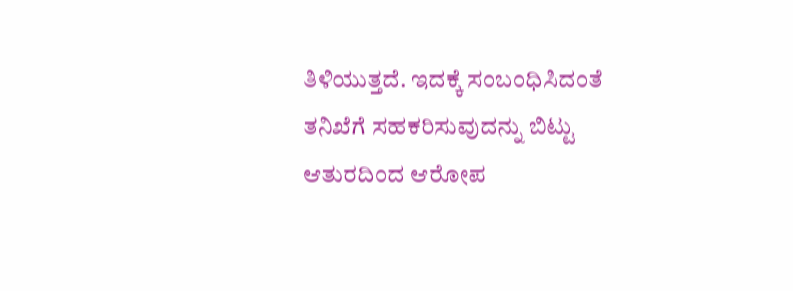ತಿಳಿಯುತ್ತದೆ. ಇದಕ್ಕೆ ಸಂಬಂಧಿಸಿದಂತೆ ತನಿಖೆಗೆ ಸಹಕರಿಸುವುದನ್ನು ಬಿಟ್ಟು ಆತುರದಿಂದ ಆರೋಪ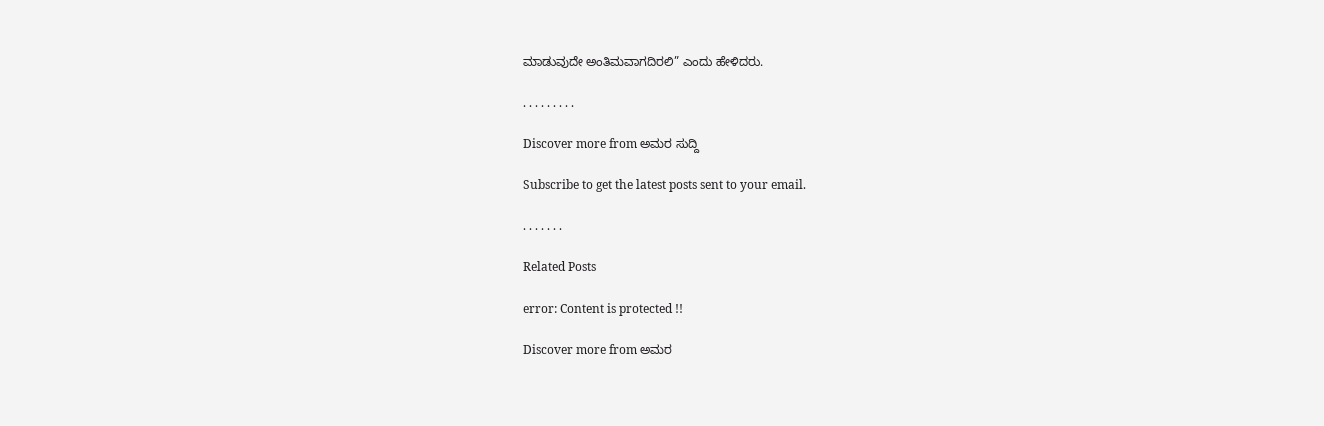ಮಾಡುವುದೇ ಅಂತಿಮವಾಗದಿರಲಿ” ಎಂದು ಹೇಳಿದರು.

. . . . . . . . .

Discover more from ಅಮರ ಸುದ್ದಿ

Subscribe to get the latest posts sent to your email.

. . . . . . .

Related Posts

error: Content is protected !!

Discover more from ಅಮರ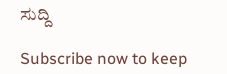ಸುದ್ದಿ

Subscribe now to keep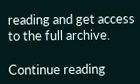reading and get access to the full archive.

Continue reading